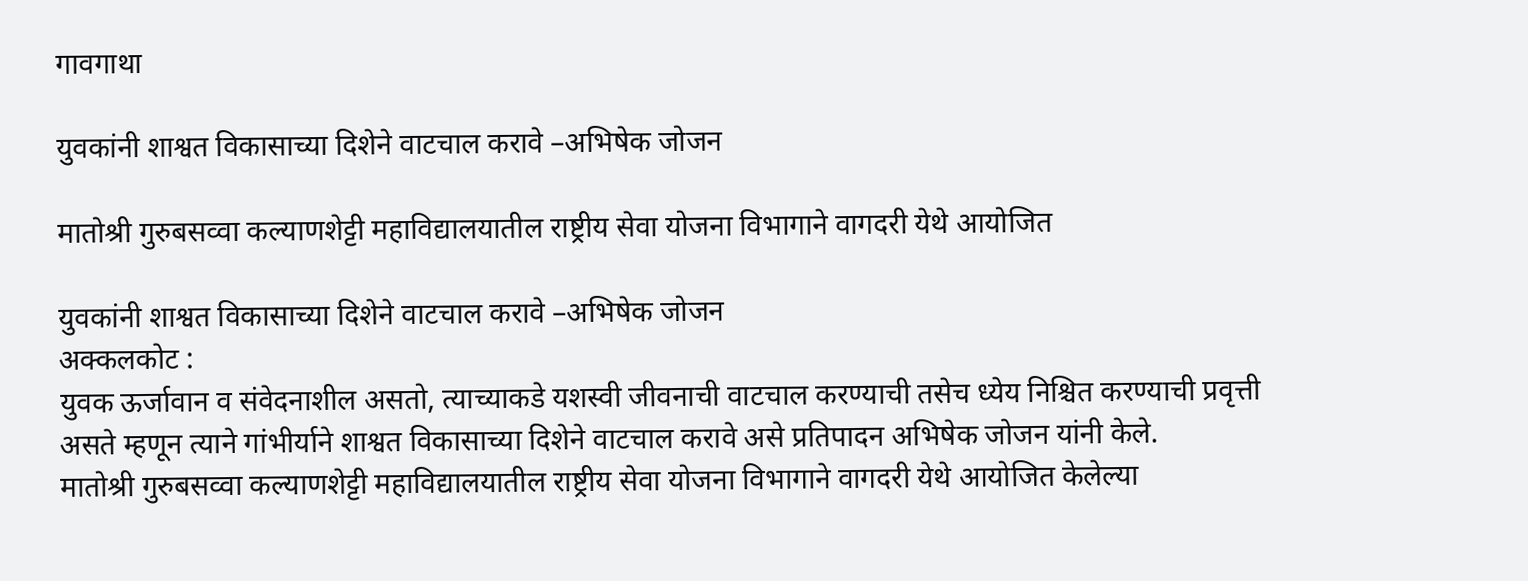गावगाथा

युवकांनी शाश्वत विकासाच्या दिशेने वाटचाल करावे –अभिषेक जोजन

मातोश्री गुरुबसव्वा कल्याणशेट्टी महाविद्यालयातील राष्ट्रीय सेवा योजना विभागाने वागदरी येथे आयोजित

युवकांनी शाश्वत विकासाच्या दिशेने वाटचाल करावे –अभिषेक जोजन
अक्कलकोट :
युवक ऊर्जावान व संवेदनाशील असतो, त्याच्याकडे यशस्वी जीवनाची वाटचाल करण्याची तसेच ध्येय निश्चित करण्याची प्रवृत्ती असते म्हणून त्याने गांभीर्याने शाश्वत विकासाच्या दिशेने वाटचाल करावे असे प्रतिपादन अभिषेक जोजन यांनी केले.
मातोश्री गुरुबसव्वा कल्याणशेट्टी महाविद्यालयातील राष्ट्रीय सेवा योजना विभागाने वागदरी येथे आयोजित केलेल्या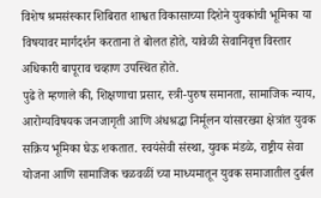विशेष श्रमसंस्कार शिबिरात शाश्वत विकासाच्या दिशेने युवकांची भूमिका या विषयावर मार्गदर्शन करताना ते बोलत होते, यावेळी सेवानिवृत्त विस्तार अधिकारी बापूराव चव्हाण उपस्थित होते.
पुढे ते म्हणाले की, शिक्षणाचा प्रसार, स्त्री-पुरुष समानता, सामाजिक न्याय, आरोग्यविषयक जनजागृती आणि अंधश्रद्धा निर्मूलन यांसारख्या क्षेत्रांत युवक सक्रिय भूमिका घेऊ शकतात. स्वयंसेवी संस्था, युवक मंडळे, राष्ट्रीय सेवा योजना आणि सामाजिक चळवळीं च्या माध्यमातून युवक समाजातील दुर्बल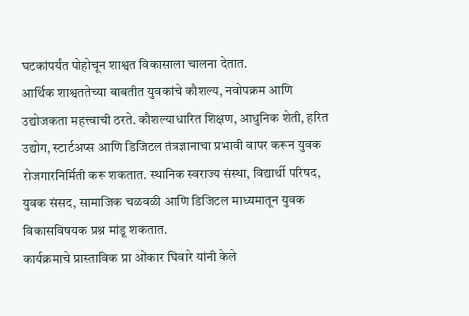घटकांपर्यंत पोहोचून शाश्वत विकासाला चालना देतात.
आर्थिक शाश्वततेच्या बाबतीत युवकांचे कौशल्य, नवोपक्रम आणि उद्योजकता महत्त्वाची ठरते. कौशल्याधारित शिक्षण, आधुनिक शेती, हरित उद्योग, स्टार्टअप्स आणि डिजिटल तंत्रज्ञानाचा प्रभावी वापर करून युवक रोजगारनिर्मिती करू शकतात. स्थानिक स्वराज्य संस्था, विद्यार्थी परिषद, युवक संसद, सामाजिक चळवळी आणि डिजिटल माध्यमातून युवक विकासविषयक प्रश्न मांडू शकतात.
कार्यक्रमाचे प्रास्ताविक प्रा ओंकार घिवारे यांनी केले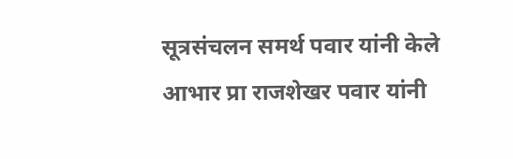सूत्रसंचलन समर्थ पवार यांनी केले आभार प्रा राजशेखर पवार यांनी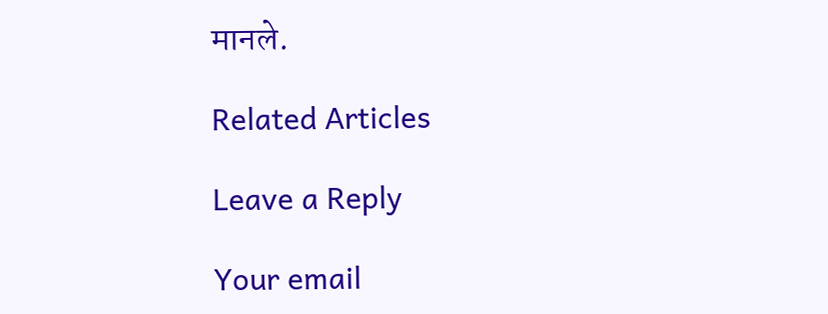मानले.

Related Articles

Leave a Reply

Your email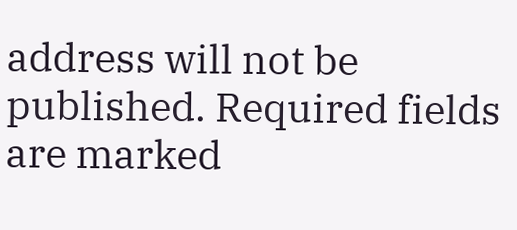address will not be published. Required fields are marked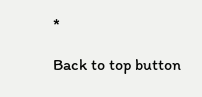*

Back to top button